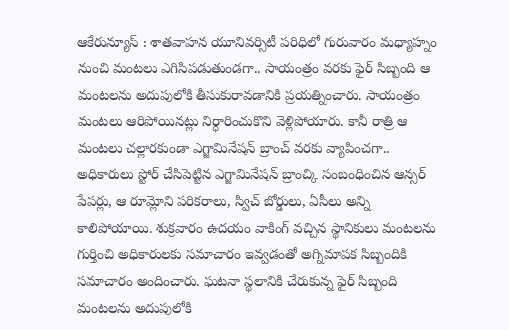ఆకేరున్యూస్ : శాతవాహన యూనివర్సిటీ పరిధిలో గురువారం మధ్యాహ్నం నుంచి మంటలు ఎగిసిపడుతుండగా.. సాయంత్రం వరకు ఫైర్ సిబ్బంది ఆ మంటలను అదుపులోకి తీసుకురావడానికి ప్రయత్నించారు. సాయంత్రం మంటలు ఆరిపోయినట్లు నిర్ధారించుకొని వెళ్లిపోయారు. కానీ రాత్రి ఆ మంటలు చల్లారకుండా ఎగ్జామినేషన్ బ్రాంచ్ వరకు వ్యాపించగా.. అధికారులు స్టోర్ చేసిపెట్టిన ఎగ్జామినేషన్ బ్రాంచ్కి సంబంధించిన ఆన్సర్ పేపర్లు, ఆ రూమ్లోని పరికరాలు, స్విచ్ బోర్డులు, ఏసీలు అన్ని కాలిపోయాయి. శుక్రవారం ఉదయం వాకింగ్ వచ్చిన స్థానికులు మంటలను గుర్తించి అధికారులకు సమాచారం ఇవ్వడంతో అగ్నిమాపక సిబ్బందికి సమాచారం అందించారు. ఘటనా స్థలానికి చేరుకున్న ఫైర్ సిబ్బంది మంటలను అదుపులోకి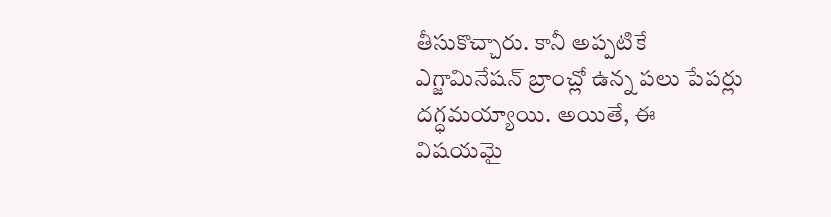తీసుకొచ్చారు. కానీ అప్పటికే ఎగ్జామినేషన్ బ్రాంచ్లో ఉన్న పలు పేపర్లు దగ్ధమయ్యాయి. అయితే, ఈ విషయమై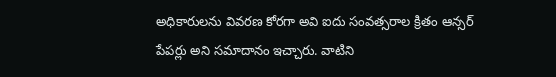అధికారులను వివరణ కోరగా అవి ఐదు సంవత్సరాల క్రితం ఆన్సర్ పేపర్లు అని సమాదానం ఇచ్చారు. వాటిని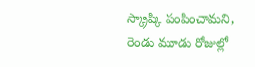స్క్రాప్కి పంపించామని, రెండు మూడు రోజుల్లో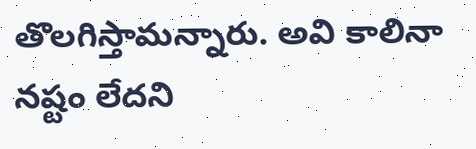తొలగిస్తామన్నారు. అవి కాలినా నష్టం లేదని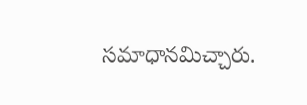సమాధానమిచ్చారు.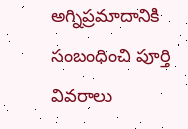అగ్నిప్రమాదానికి సంబంధించి పూర్తి వివరాలు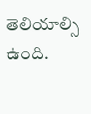తెలియాల్సి ఉంది.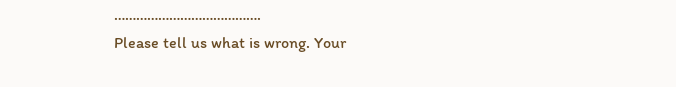………………………………….
Please tell us what is wrong. Your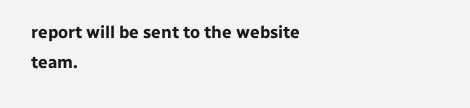report will be sent to the website team.